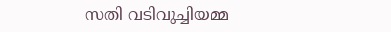സതി വടിവുച്ചിയമ്മ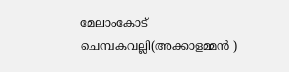മേലാംകോട് ചെമ്പകവല്ലി(അക്കാളമ്മൻ )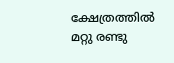ക്ഷേത്രത്തിൽ മറ്റു രണ്ടു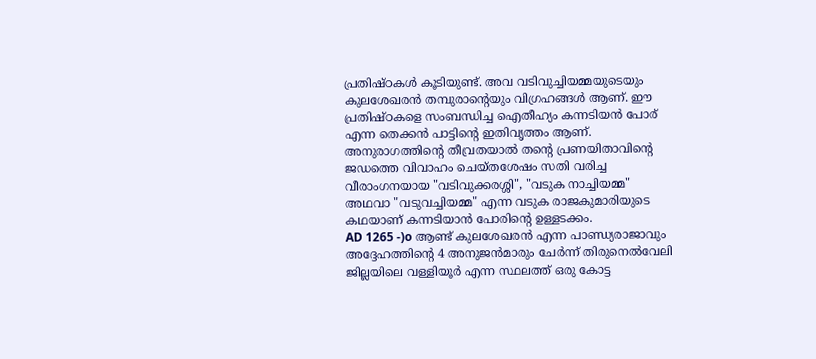പ്രതിഷ്ഠകൾ കൂടിയുണ്ട്. അവ വടിവുച്ചിയമ്മയുടെയും കുലശേഖരൻ തമ്പുരാന്റെയും വിഗ്രഹങ്ങൾ ആണ്. ഈ പ്രതിഷ്ഠകളെ സംബന്ധിച്ച ഐതീഹ്യം കന്നടിയൻ പോര് എന്ന തെക്കൻ പാട്ടിന്റെ ഇതിവൃത്തം ആണ്. അനുരാഗത്തിന്റെ തീവ്രതയാൽ തന്റെ പ്രണയിതാവിന്റെ ജഡത്തെ വിവാഹം ചെയ്തശേഷം സതി വരിച്ച വീരാംഗനയായ "വടിവുക്കരശ്ശി", "വടുക നാച്ചിയമ്മ" അഥവാ "വടുവച്ചിയമ്മ" എന്ന വടുക രാജകുമാരിയുടെ കഥയാണ് കന്നടിയാൻ പോരിന്റെ ഉള്ളടക്കം.
AD 1265 -)o ആണ്ട് കുലശേഖരൻ എന്ന പാണ്ഡ്യരാജാവും അദ്ദേഹത്തിന്റെ 4 അനുജൻമാരും ചേർന്ന് തിരുനെൽവേലി ജില്ലയിലെ വള്ളിയൂർ എന്ന സ്ഥലത്ത് ഒരു കോട്ട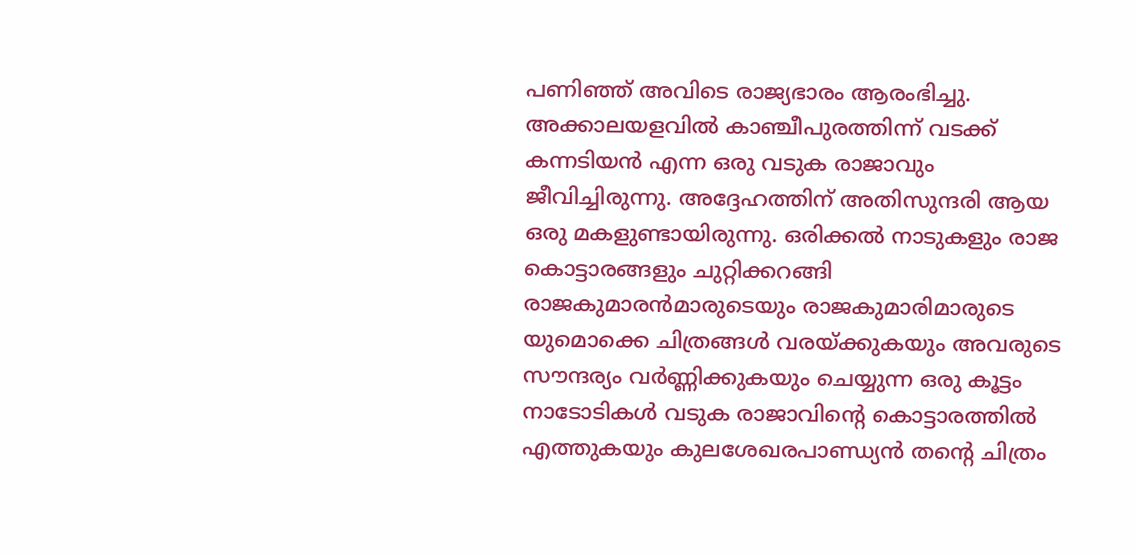പണിഞ്ഞ് അവിടെ രാജ്യഭാരം ആരംഭിച്ചു. അക്കാലയളവിൽ കാഞ്ചീപുരത്തിന്ന് വടക്ക് കന്നടിയൻ എന്ന ഒരു വടുക രാജാവും ജീവിച്ചിരുന്നു. അദ്ദേഹത്തിന് അതിസുന്ദരി ആയ ഒരു മകളുണ്ടായിരുന്നു. ഒരിക്കൽ നാടുകളും രാജ കൊട്ടാരങ്ങളും ചുറ്റിക്കറങ്ങി രാജകുമാരൻമാരുടെയും രാജകുമാരിമാരുടെ യുമൊക്കെ ചിത്രങ്ങൾ വരയ്ക്കുകയും അവരുടെ സൗന്ദര്യം വർണ്ണിക്കുകയും ചെയ്യുന്ന ഒരു കൂട്ടം നാടോടികൾ വടുക രാജാവിന്റെ കൊട്ടാരത്തിൽ എത്തുകയും കുലശേഖരപാണ്ഡ്യൻ തന്റെ ചിത്രം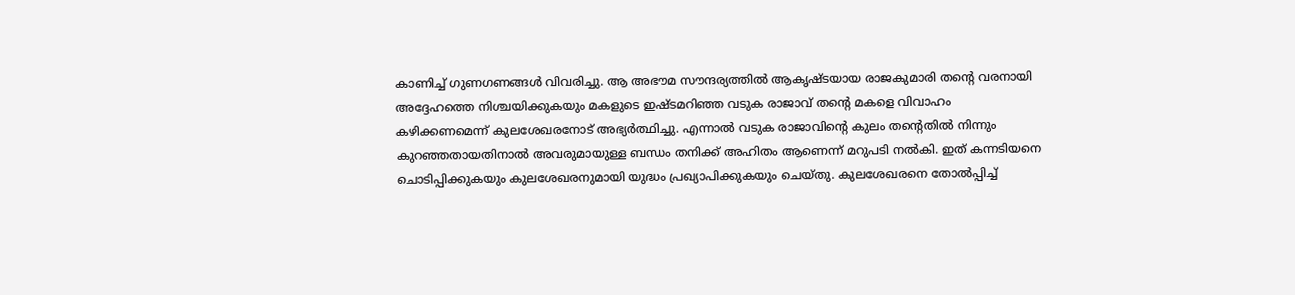കാണിച്ച് ഗുണഗണങ്ങൾ വിവരിച്ചു. ആ അഭൗമ സൗന്ദര്യത്തിൽ ആകൃഷ്ടയായ രാജകുമാരി തന്റെ വരനായി അദ്ദേഹത്തെ നിശ്ചയിക്കുകയും മകളുടെ ഇഷ്ടമറിഞ്ഞ വടുക രാജാവ് തന്റെ മകളെ വിവാഹം കഴിക്കണമെന്ന് കുലശേഖരനോട് അഭ്യർത്ഥിച്ചു. എന്നാൽ വടുക രാജാവിന്റെ കുലം തന്റെതിൽ നിന്നും കുറഞ്ഞതായതിനാൽ അവരുമായുള്ള ബന്ധം തനിക്ക് അഹിതം ആണെന്ന് മറുപടി നൽകി. ഇത് കന്നടിയനെ ചൊടിപ്പിക്കുകയും കുലശേഖരനുമായി യുദ്ധം പ്രഖ്യാപിക്കുകയും ചെയ്തു. കുലശേഖരനെ തോൽപ്പിച്ച്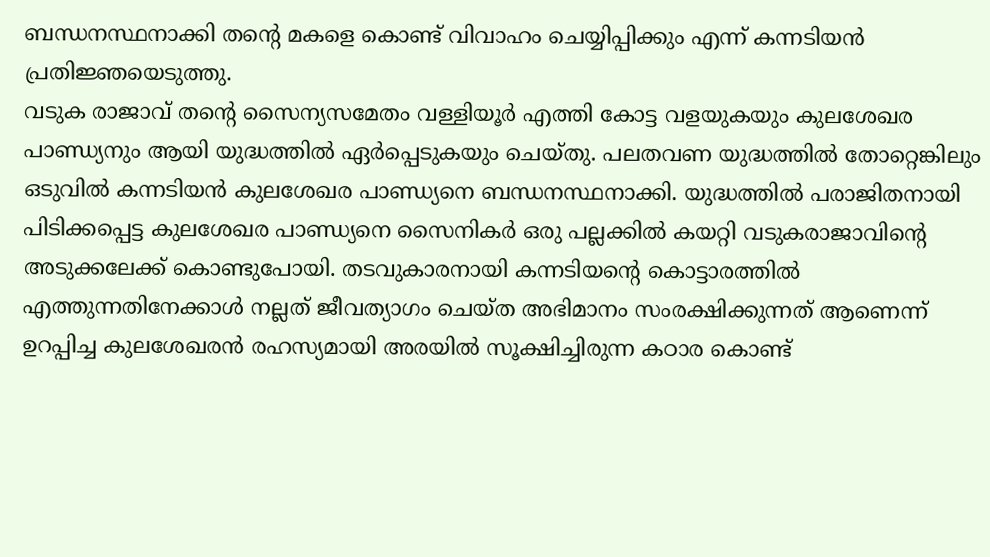ബന്ധനസ്ഥനാക്കി തന്റെ മകളെ കൊണ്ട് വിവാഹം ചെയ്യിപ്പിക്കും എന്ന് കന്നടിയൻ പ്രതിജ്ഞയെടുത്തു.
വടുക രാജാവ് തന്റെ സൈന്യസമേതം വള്ളിയൂർ എത്തി കോട്ട വളയുകയും കുലശേഖര പാണ്ഡ്യനും ആയി യുദ്ധത്തിൽ ഏർപ്പെടുകയും ചെയ്തു. പലതവണ യുദ്ധത്തിൽ തോറ്റെങ്കിലും ഒടുവിൽ കന്നടിയൻ കുലശേഖര പാണ്ഡ്യനെ ബന്ധനസ്ഥനാക്കി. യുദ്ധത്തിൽ പരാജിതനായി പിടിക്കപ്പെട്ട കുലശേഖര പാണ്ഡ്യനെ സൈനികർ ഒരു പല്ലക്കിൽ കയറ്റി വടുകരാജാവിന്റെ അടുക്കലേക്ക് കൊണ്ടുപോയി. തടവുകാരനായി കന്നടിയന്റെ കൊട്ടാരത്തിൽ എത്തുന്നതിനേക്കാൾ നല്ലത് ജീവത്യാഗം ചെയ്ത അഭിമാനം സംരക്ഷിക്കുന്നത് ആണെന്ന് ഉറപ്പിച്ച കുലശേഖരൻ രഹസ്യമായി അരയിൽ സൂക്ഷിച്ചിരുന്ന കഠാര കൊണ്ട്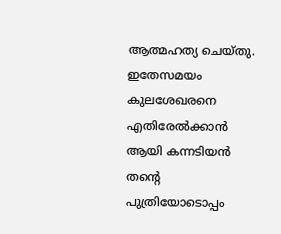ആത്മഹത്യ ചെയ്തു.
ഇതേസമയം കുലശേഖരനെ എതിരേൽക്കാൻ ആയി കന്നടിയൻ തന്റെ പുത്രിയോടൊപ്പം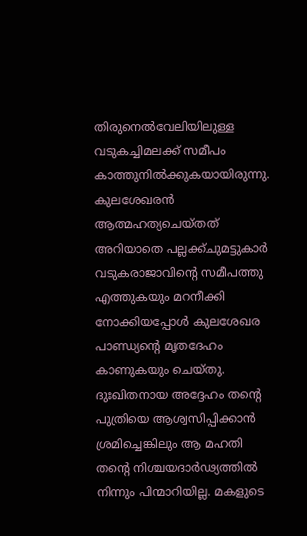തിരുനെൽവേലിയിലുള്ള വടുകച്ചിമലക്ക് സമീപം കാത്തുനിൽക്കുകയായിരുന്നു. കുലശേഖരൻ ആത്മഹത്യചെയ്തത് അറിയാതെ പല്ലക്ക്ചുമട്ടുകാർ വടുകരാജാവിന്റെ സമീപത്തു എത്തുകയും മറനീക്കി നോക്കിയപ്പോൾ കുലശേഖര പാണ്ഡ്യന്റെ മൃതദേഹം കാണുകയും ചെയ്തു. ദുഃഖിതനായ അദ്ദേഹം തന്റെ പുത്രിയെ ആശ്വസിപ്പിക്കാൻ ശ്രമിച്ചെങ്കിലും ആ മഹതി തന്റെ നിശ്ചയദാർഢ്യത്തിൽ നിന്നും പിന്മാറിയില്ല. മകളുടെ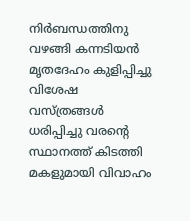നിർബന്ധത്തിനു വഴങ്ങി കന്നടിയൻ മൃതദേഹം കുളിപ്പിച്ചു വിശേഷ വസ്ത്രങ്ങൾ ധരിപ്പിച്ചു വരന്റെ സ്ഥാനത്ത് കിടത്തി മകളുമായി വിവാഹം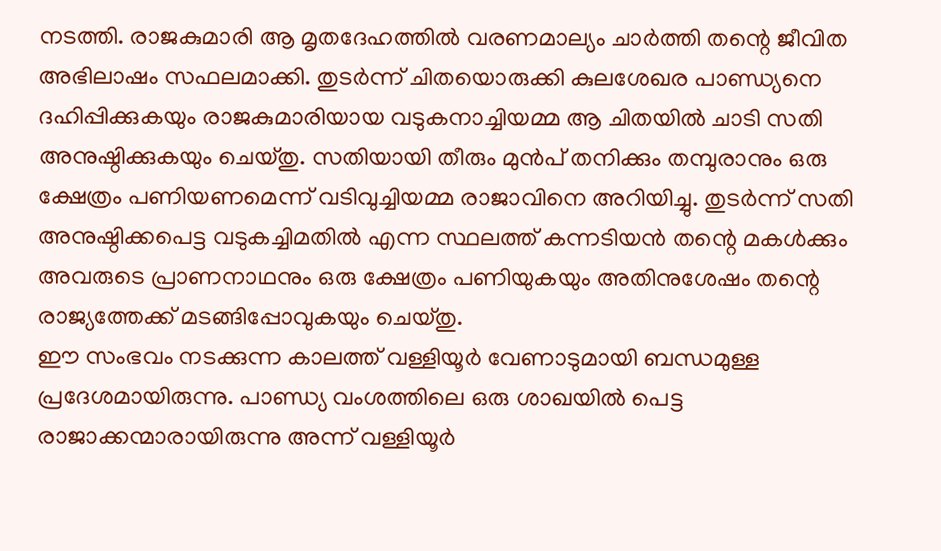നടത്തി. രാജകുമാരി ആ മൃതദേഹത്തിൽ വരണമാല്യം ചാർത്തി തന്റെ ജീവിത അഭിലാഷം സഫലമാക്കി. തുടർന്ന് ചിതയൊരുക്കി കുലശേഖര പാണ്ഡ്യനെ ദഹിപ്പിക്കുകയും രാജകുമാരിയായ വടുകനാച്ചിയമ്മ ആ ചിതയിൽ ചാടി സതി അനുഷ്ഠിക്കുകയും ചെയ്തു. സതിയായി തീരും മുൻപ് തനിക്കും തമ്പുരാനും ഒരു ക്ഷേത്രം പണിയണമെന്ന് വടിവുച്ചിയമ്മ രാജാവിനെ അറിയിച്ചു. തുടർന്ന് സതി അനുഷ്ഠിക്കപെട്ട വടുകച്ചിമതിൽ എന്ന സ്ഥലത്ത് കന്നടിയൻ തന്റെ മകൾക്കും അവരുടെ പ്രാണനാഥനും ഒരു ക്ഷേത്രം പണിയുകയും അതിനുശേഷം തന്റെ രാജ്യത്തേക്ക് മടങ്ങിപ്പോവുകയും ചെയ്തു.
ഈ സംഭവം നടക്കുന്ന കാലത്ത് വള്ളിയൂർ വേണാടുമായി ബന്ധമുള്ള പ്രദേശമായിരുന്നു. പാണ്ഡ്യ വംശത്തിലെ ഒരു ശാഖയിൽ പെട്ട രാജാക്കന്മാരായിരുന്നു അന്ന് വള്ളിയൂർ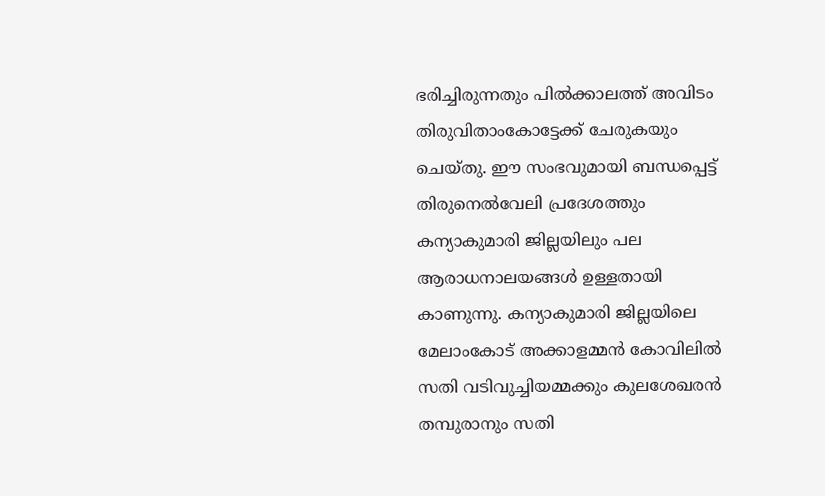ഭരിച്ചിരുന്നതും പിൽക്കാലത്ത് അവിടം തിരുവിതാംകോട്ടേക്ക് ചേരുകയും ചെയ്തു. ഈ സംഭവുമായി ബന്ധപ്പെട്ട് തിരുനെൽവേലി പ്രദേശത്തും കന്യാകുമാരി ജില്ലയിലും പല ആരാധനാലയങ്ങൾ ഉള്ളതായി കാണുന്നു. കന്യാകുമാരി ജില്ലയിലെ മേലാംകോട് അക്കാളമ്മൻ കോവിലിൽ സതി വടിവുച്ചിയമ്മക്കും കുലശേഖരൻ തമ്പുരാനും സതി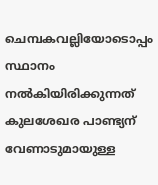ചെമ്പകവല്ലിയോടൊപ്പം സ്ഥാനം നൽകിയിരിക്കുന്നത് കുലശേഖര പാണ്ട്യന് വേണാടുമായുള്ള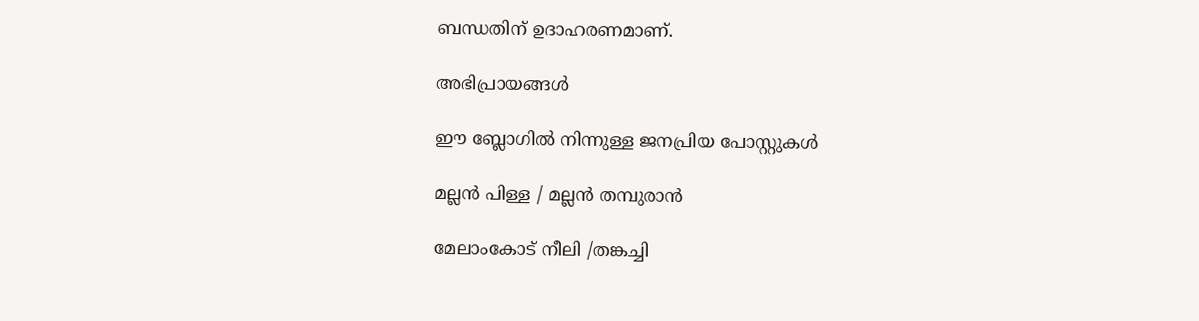ബന്ധതിന് ഉദാഹരണമാണ്.

അഭിപ്രായങ്ങള്‍

ഈ ബ്ലോഗിൽ നിന്നുള്ള ജനപ്രിയ പോസ്റ്റുകള്‍‌

മല്ലൻ പിള്ള / മല്ലൻ തമ്പുരാൻ

മേലാംകോട് നീലി /തങ്കച്ചി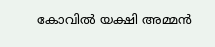കോവിൽ യക്ഷി അമ്മൻ